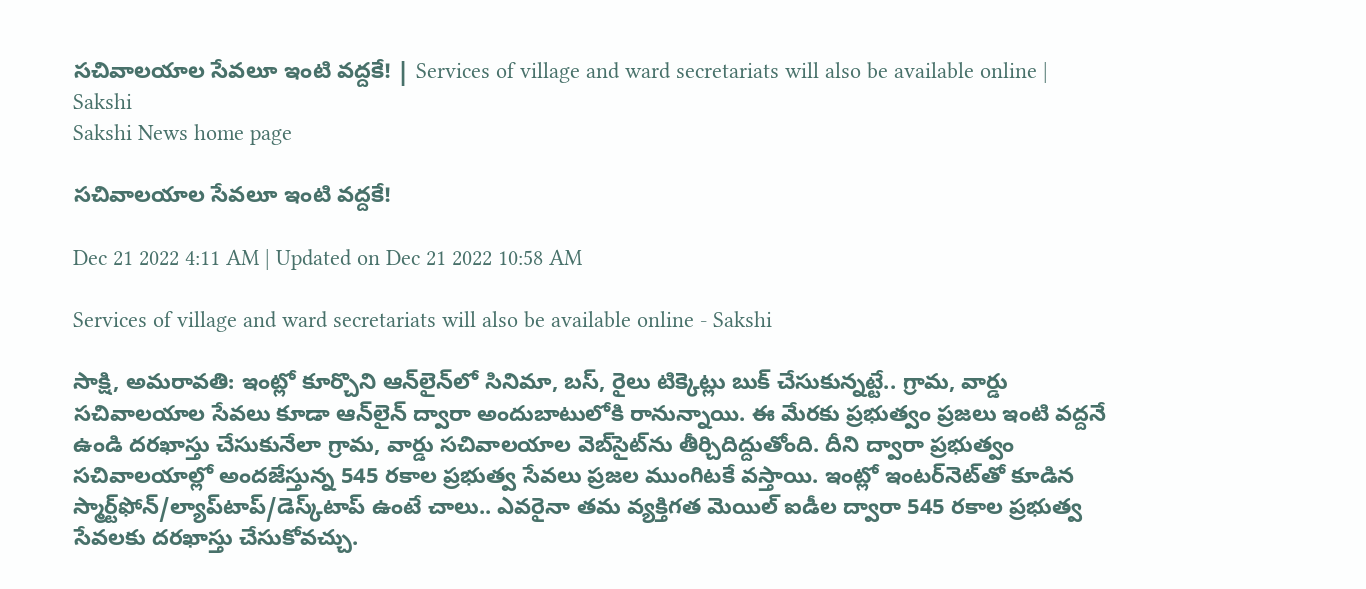సచివాలయాల సేవలూ ఇంటి వద్దకే! | Services of village and ward secretariats will also be available online | Sakshi
Sakshi News home page

సచివాలయాల సేవలూ ఇంటి వద్దకే!

Dec 21 2022 4:11 AM | Updated on Dec 21 2022 10:58 AM

Services of village and ward secretariats will also be available online - Sakshi

సాక్షి, అమరావతి: ఇంట్లో కూర్చొని ఆన్‌లైన్‌లో సినిమా, బస్, రైలు టిక్కెట్లు బుక్‌ చేసుకున్నట్టే.. గ్రామ, వార్డు సచివాలయాల సేవలు కూడా ఆన్‌లైన్‌ ద్వారా అందుబాటులోకి రానున్నాయి. ఈ మేరకు ప్రభుత్వం ప్రజలు ఇంటి వద్దనే ఉండి దరఖాస్తు చేసుకునేలా గ్రామ, వార్డు సచివాలయాల వెబ్‌సైట్‌ను తీర్చిదిద్దుతోంది. దీని ద్వారా ప్రభుత్వం సచివాలయాల్లో అందజేస్తున్న 545 రకాల ప్రభుత్వ సేవలు ప్రజల ముంగిటకే వస్తాయి. ఇంట్లో ఇంటర్‌నెట్‌తో కూడిన స్మార్ట్‌ఫోన్‌/ల్యాప్‌టాప్‌/డెస్క్‌టాప్‌ ఉంటే చాలు.. ఎవరైనా తమ వ్యక్తిగత మెయిల్‌ ఐడీల ద్వారా 545 రకాల ప్రభుత్వ సేవలకు దరఖాస్తు చేసుకోవచ్చు.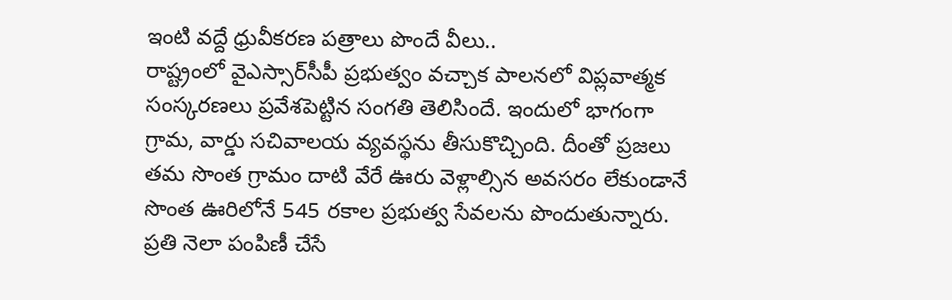ఇంటి వద్దే ధ్రువీకరణ పత్రాలు పొందే వీలు..
రాష్ట్రంలో వైఎస్సార్‌సీపీ ప్రభుత్వం వచ్చాక పాలనలో విప్లవాత్మక సంస్కరణలు ప్రవేశపెట్టిన సంగతి తెలిసిందే. ఇందులో భాగంగా గ్రామ, వార్డు సచివాలయ వ్యవస్థను తీసుకొచ్చింది. దీంతో ప్రజలు తమ సొంత గ్రామం దాటి వేరే ఊరు వెళ్లాల్సిన అవసరం లేకుండానే సొంత ఊరిలోనే 545 రకాల ప్రభుత్వ సేవలను పొందుతున్నారు. ప్రతి నెలా పంపిణీ చేసే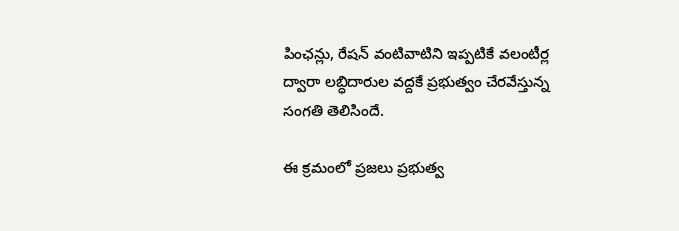పింఛన్లు, రేషన్‌ వంటివాటిని ఇప్పటికే వలంటీర్ల ద్వారా లబ్ధిదారుల వద్దకే ప్రభుత్వం చేరవేస్తున్న సంగతి తెలిసిందే.

ఈ క్రమంలో ప్రజలు ప్రభుత్వ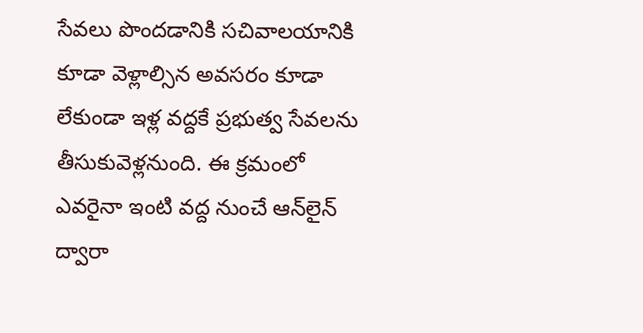సేవలు పొందడానికి సచివాలయానికి కూడా వెళ్లాల్సిన అవసరం కూడా లేకుండా ఇళ్ల వద్దకే ప్రభుత్వ సేవలను తీసుకువెళ్లనుంది. ఈ క్రమంలో ఎవరైనా ఇంటి వద్ద నుంచే ఆన్‌లైన్‌ ద్వారా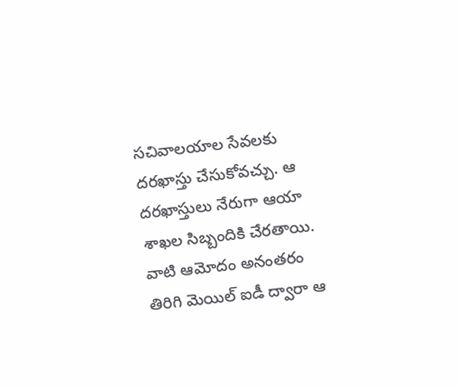సచివాలయాల సేవలకు దరఖాస్తు చేసుకోవచ్చు. ఆ దరఖాస్తులు నేరుగా ఆయా శాఖల సిబ్బందికి చేరతాయి. వాటి ఆమోదం అనంతరం తిరిగి మెయిల్‌ ఐడీ ద్వారా ఆ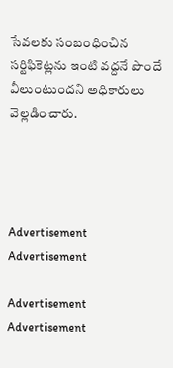సేవలకు సంబంధించిన సర్టిఫికెట్లను ఇంటి వద్దనే పొందే వీలుంటుందని అధికారులు వెల్లడించారు.




Advertisement
Advertisement

Advertisement
Advertisement